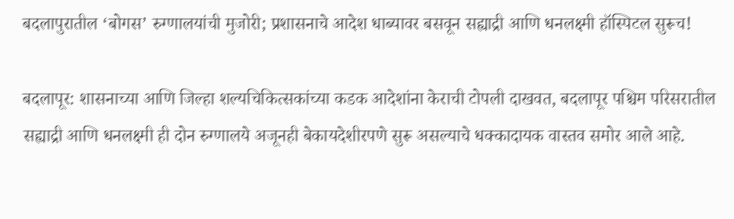बदलापुरातील ‘बोगस’ रुग्णालयांची मुजोरी; प्रशासनाचे आदेश धाब्यावर बसवून सह्याद्री आणि धनलक्ष्मी हॉस्पिटल सुरूच!

बदलापूर: शासनाच्या आणि जिल्हा शल्यचिकित्सकांच्या कडक आदेशांना केराची टोपली दाखवत, बदलापूर पश्चिम परिसरातील सह्याद्री आणि धनलक्ष्मी ही दोन रुग्णालये अजूनही बेकायदेशीरपणे सुरू असल्याचे धक्कादायक वास्तव समोर आले आहे.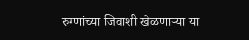रुग्णांच्या जिवाशी खेळणाऱ्या या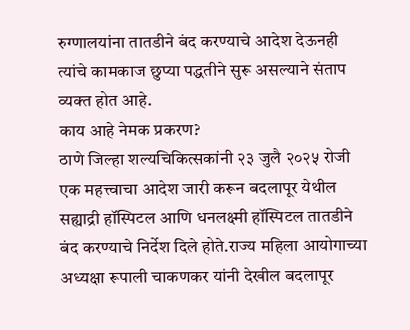रुग्णालयांना तातडीने बंद करण्याचे आदेश देऊनही त्यांचे कामकाज छुप्या पद्धतीने सुरू असल्याने संताप व्यक्त होत आहे.
काय आहे नेमक प्रकरण?
ठाणे जिल्हा शल्यचिकित्सकांनी २३ जुलै २०२५ रोजी एक महत्त्वाचा आदेश जारी करून बदलापूर येथील सह्याद्री हॉस्पिटल आणि धनलक्ष्मी हॉस्पिटल तातडीने बंद करण्याचे निर्देश दिले होते.राज्य महिला आयोगाच्या अध्यक्षा रूपाली चाकणकर यांनी देखील बदलापूर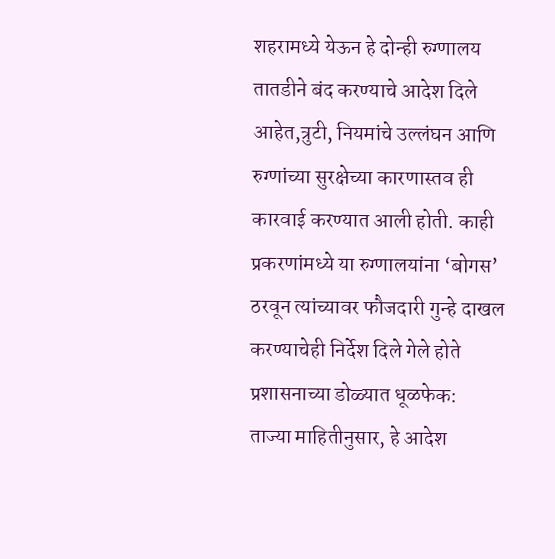शहरामध्ये येऊन हे दोन्ही रुग्णालय तातडीने बंद करण्याचे आदेश दिले आहेत,त्रुटी, नियमांचे उल्लंघन आणि रुग्णांच्या सुरक्षेच्या कारणास्तव ही कारवाई करण्यात आली होती. काही प्रकरणांमध्ये या रुग्णालयांना ‘बोगस’ ठरवून त्यांच्यावर फौजदारी गुन्हे दाखल करण्याचेही निर्देश दिले गेले होते
प्रशासनाच्या डोळ्यात धूळफेक:
ताज्या माहितीनुसार, हे आदेश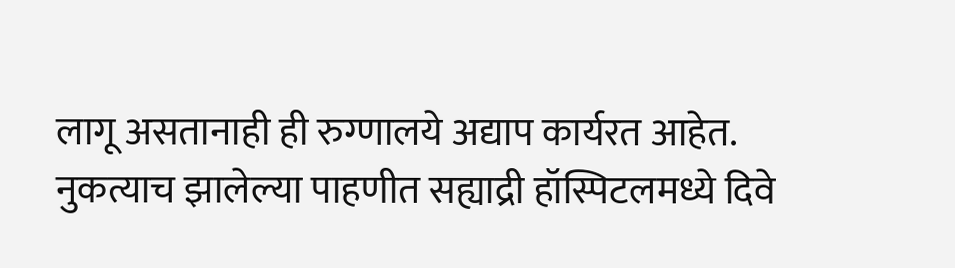लागू असतानाही ही रुग्णालये अद्याप कार्यरत आहेत. नुकत्याच झालेल्या पाहणीत सह्याद्री हॉस्पिटलमध्ये दिवे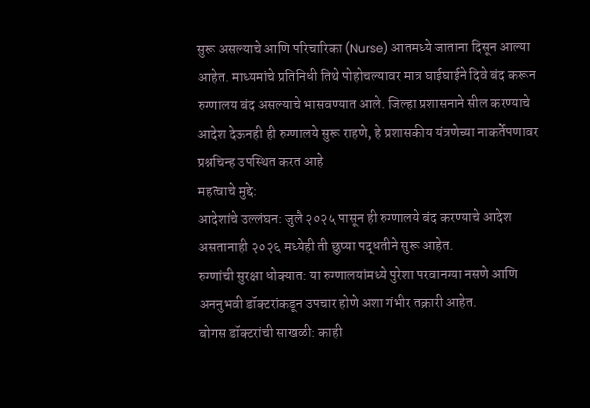सुरू असल्याचे आणि परिचारिका (Nurse) आतमध्ये जाताना दिसून आल्या आहेत. माध्यमांचे प्रतिनिधी तिथे पोहोचल्यावर मात्र घाईघाईने दिवे बंद करून रुग्णालय बंद असल्याचे भासवण्यात आले. जिल्हा प्रशासनाने सील करण्याचे आदेश देऊनही ही रुग्णालये सुरू राहणे, हे प्रशासकीय यंत्रणेच्या नाकर्तेपणावर प्रश्नचिन्ह उपस्थित करत आहे
महत्वाचे मुद्दे:
आदेशांचे उल्लंघन: जुलै २०२५ पासून ही रुग्णालये बंद करण्याचे आदेश असतानाही २०२६ मध्येही ती छुप्या पद्धतीने सुरू आहेत.
रुग्णांची सुरक्षा धोक्यात: या रुग्णालयांमध्ये पुरेशा परवानग्या नसणे आणि अननुभवी डॉक्टरांकडून उपचार होणे अशा गंभीर तक्रारी आहेत.
बोगस डॉक्टरांची साखळी: काही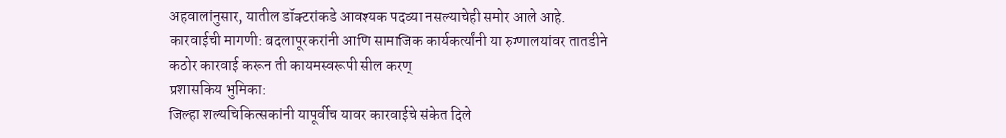अहवालांनुसार, यातील डॉक्टरांकडे आवश्यक पदव्या नसल्याचेही समोर आले आहे.
कारवाईची मागणी: बदलापूरकरांनी आणि सामाजिक कार्यकर्त्यांनी या रुग्णालयांवर तातडीने कठोर कारवाई करून ती कायमस्वरूपी सील करण्
प्रशासकिय भुमिका:
जिल्हा शल्यचिकित्सकांनी यापूर्वीच यावर कारवाईचे संकेत दिले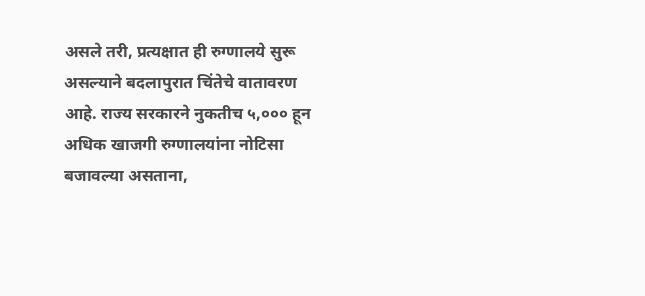असले तरी, प्रत्यक्षात ही रुग्णालये सुरू असल्याने बदलापुरात चिंतेचे वातावरण आहे. राज्य सरकारने नुकतीच ५,००० हून अधिक खाजगी रुग्णालयांना नोटिसा बजावल्या असताना,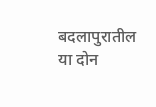बदलापुरातील या दोन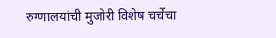रुग्णालयांची मुजोरी विशेष चर्चेचा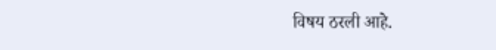विषय ठरली आहे.